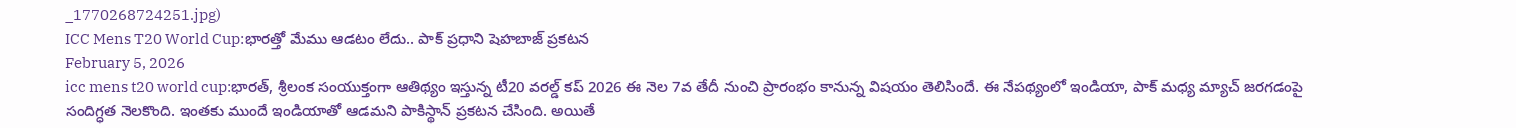_1770268724251.jpg)
ICC Mens T20 World Cup:భారత్తో మేము ఆడటం లేదు.. పాక్ ప్రధాని షెహబాజ్ ప్రకటన
February 5, 2026
icc mens t20 world cup:భారత్, శ్రీలంక సంయుక్తంగా ఆతిథ్యం ఇస్తున్న టీ20 వరల్డ్ కప్ 2026 ఈ నెల 7వ తేదీ నుంచి ప్రారంభం కానున్న విషయం తెలిసిందే. ఈ నేపథ్యంలో ఇండియా, పాక్ మధ్య మ్యాచ్ జరగడంపై సందిగ్ధత నెలకొంది. ఇంతకు ముందే ఇండియాతో ఆడమని పాకిస్థాన్ ప్రకటన చేసింది. అయితే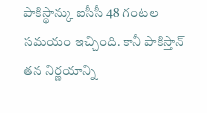పాకిస్థాన్కు ఐసీసీ 48 గంటల సమయం ఇచ్చింది. కానీ పాకిస్తాన్ తన నిర్ణయాన్ని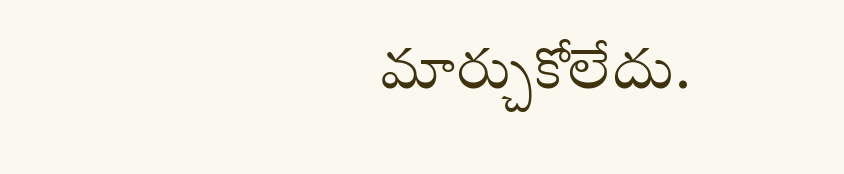మార్చుకోలేదు.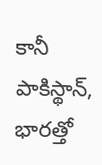కానీ పాకిస్థాన్, భారత్తో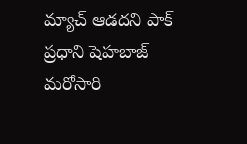మ్యాచ్ ఆడదని పాక్ ప్రధాని షెహబాజ్ మరోసారి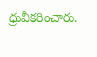ధ్రువీకరించారు.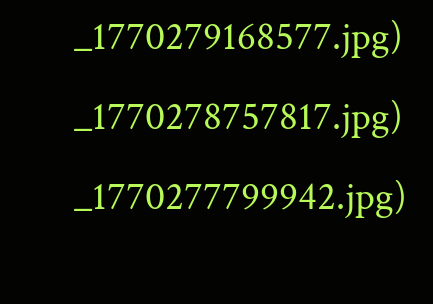_1770279168577.jpg)
_1770278757817.jpg)
_1770277799942.jpg)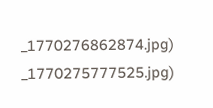_1770276862874.jpg)
_1770275777525.jpg)